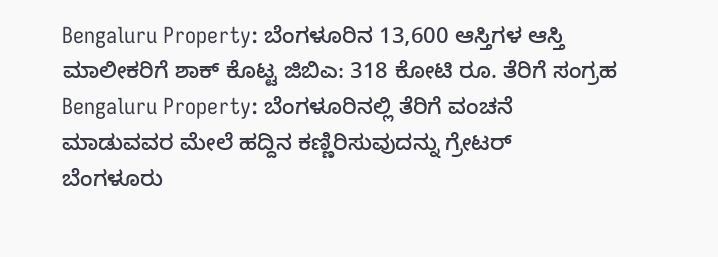Bengaluru Property: ಬೆಂಗಳೂರಿನ 13,600 ಆಸ್ತಿಗಳ ಆಸ್ತಿ ಮಾಲೀಕರಿಗೆ ಶಾಕ್ ಕೊಟ್ಟ ಜಿಬಿಎ: 318 ಕೋಟಿ ರೂ. ತೆರಿಗೆ ಸಂಗ್ರಹ
Bengaluru Property: ಬೆಂಗಳೂರಿನಲ್ಲಿ ತೆರಿಗೆ ವಂಚನೆ ಮಾಡುವವರ ಮೇಲೆ ಹದ್ದಿನ ಕಣ್ಣಿರಿಸುವುದನ್ನು ಗ್ರೇಟರ್ ಬೆಂಗಳೂರು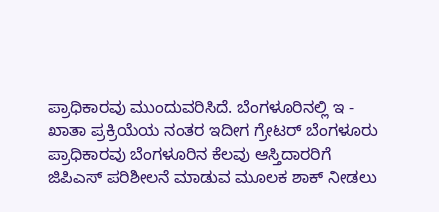ಪ್ರಾಧಿಕಾರವು ಮುಂದುವರಿಸಿದೆ. ಬೆಂಗಳೂರಿನಲ್ಲಿ ಇ - ಖಾತಾ ಪ್ರಕ್ರಿಯೆಯ ನಂತರ ಇದೀಗ ಗ್ರೇಟರ್ ಬೆಂಗಳೂರು ಪ್ರಾಧಿಕಾರವು ಬೆಂಗಳೂರಿನ ಕೆಲವು ಆಸ್ತಿದಾರರಿಗೆ ಜಿಪಿಎಸ್ ಪರಿಶೀಲನೆ ಮಾಡುವ ಮೂಲಕ ಶಾಕ್ ನೀಡಲು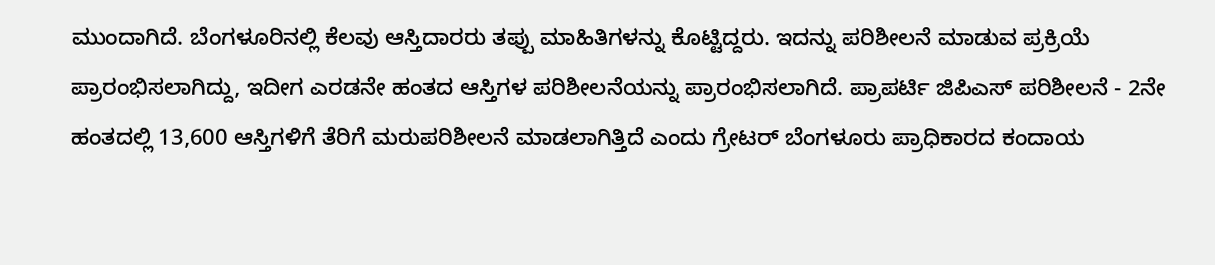ಮುಂದಾಗಿದೆ. ಬೆಂಗಳೂರಿನಲ್ಲಿ ಕೆಲವು ಆಸ್ತಿದಾರರು ತಪ್ಪು ಮಾಹಿತಿಗಳನ್ನು ಕೊಟ್ಟಿದ್ದರು. ಇದನ್ನು ಪರಿಶೀಲನೆ ಮಾಡುವ ಪ್ರಕ್ರಿಯೆ ಪ್ರಾರಂಭಿಸಲಾಗಿದ್ದು, ಇದೀಗ ಎರಡನೇ ಹಂತದ ಆಸ್ತಿಗಳ ಪರಿಶೀಲನೆಯನ್ನು ಪ್ರಾರಂಭಿಸಲಾಗಿದೆ. ಪ್ರಾಪರ್ಟಿ ಜಿಪಿಎಸ್ ಪರಿಶೀಲನೆ - 2ನೇ ಹಂತದಲ್ಲಿ 13,600 ಆಸ್ತಿಗಳಿಗೆ ತೆರಿಗೆ ಮರುಪರಿಶೀಲನೆ ಮಾಡಲಾಗಿತ್ತಿದೆ ಎಂದು ಗ್ರೇಟರ್ ಬೆಂಗಳೂರು ಪ್ರಾಧಿಕಾರದ ಕಂದಾಯ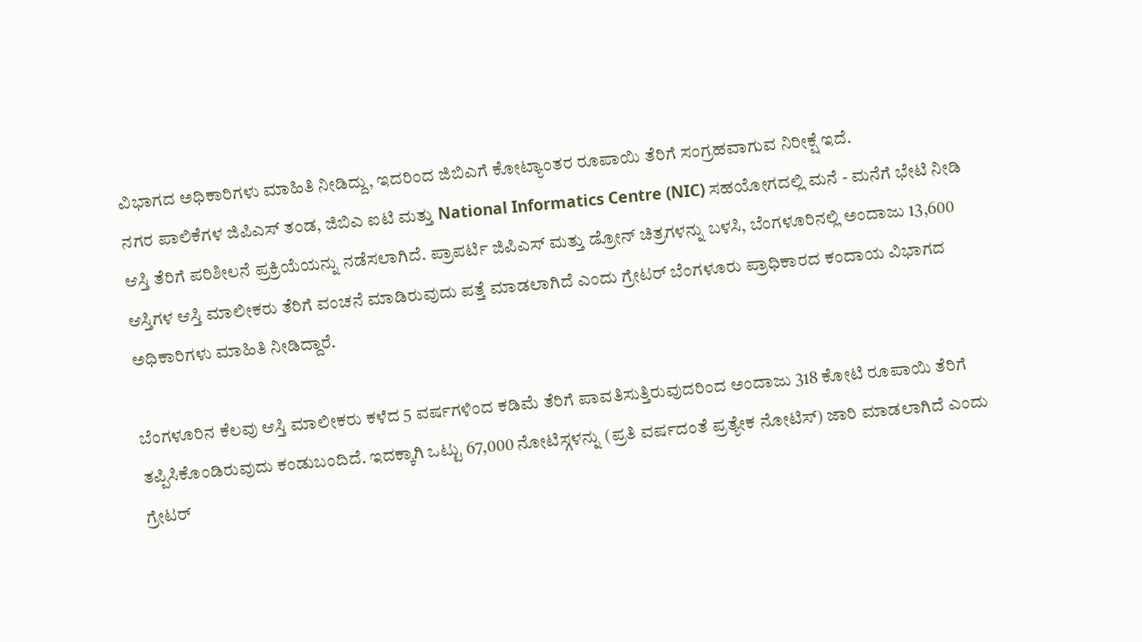ವಿಭಾಗದ ಅಧಿಕಾರಿಗಳು ಮಾಹಿತಿ ನೀಡಿದ್ದು, ಇದರಿಂದ ಜಿಬಿಎಗೆ ಕೋಟ್ಯಾಂತರ ರೂಪಾಯಿ ತೆರಿಗೆ ಸಂಗ್ರಹವಾಗುವ ನಿರೀಕ್ಷೆ ಇದೆ.
ನಗರ ಪಾಲಿಕೆಗಳ ಜಿಪಿಎಸ್ ತಂಡ, ಜಿಬಿಎ ಐಟಿ ಮತ್ತು National Informatics Centre (NIC) ಸಹಯೋಗದಲ್ಲಿ ಮನೆ - ಮನೆಗೆ ಭೇಟಿ ನೀಡಿ ಆಸ್ತಿ ತೆರಿಗೆ ಪರಿಶೀಲನೆ ಪ್ರಕ್ರಿಯೆಯನ್ನು ನಡೆಸಲಾಗಿದೆ. ಪ್ರಾಪರ್ಟಿ ಜಿಪಿಎಸ್ ಮತ್ತು ಡ್ರೋನ್ ಚಿತ್ರಗಳನ್ನು ಬಳಸಿ, ಬೆಂಗಳೂರಿನಲ್ಲಿ ಅಂದಾಜು 13,600 ಆಸ್ತಿಗಳ ಆಸ್ತಿ ಮಾಲೀಕರು ತೆರಿಗೆ ವಂಚನೆ ಮಾಡಿರುವುದು ಪತ್ತೆ ಮಾಡಲಾಗಿದೆ ಎಂದು ಗ್ರೇಟರ್ ಬೆಂಗಳೂರು ಪ್ರಾಧಿಕಾರದ ಕಂದಾಯ ವಿಭಾಗದ ಅಧಿಕಾರಿಗಳು ಮಾಹಿತಿ ನೀಡಿದ್ದಾರೆ.

ಬೆಂಗಳೂರಿನ ಕೆಲವು ಆಸ್ತಿ ಮಾಲೀಕರು ಕಳೆದ 5 ವರ್ಷಗಳಿಂದ ಕಡಿಮೆ ತೆರಿಗೆ ಪಾವತಿಸುತ್ತಿರುವುದರಿಂದ ಅಂದಾಜು 318 ಕೋಟಿ ರೂಪಾಯಿ ತೆರಿಗೆ ತಪ್ಪಿಸಿಕೊಂಡಿರುವುದು ಕಂಡುಬಂದಿದೆ. ಇದಕ್ಕಾಗಿ ಒಟ್ಟು 67,000 ನೋಟಿಸ್ಗಳನ್ನು (ಪ್ರತಿ ವರ್ಷದಂತೆ ಪ್ರತ್ಯೇಕ ನೋಟಿಸ್) ಜಾರಿ ಮಾಡಲಾಗಿದೆ ಎಂದು ಗ್ರೇಟರ್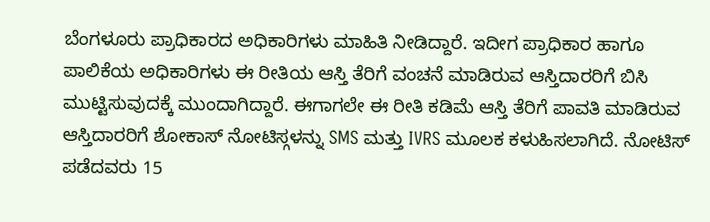ಬೆಂಗಳೂರು ಪ್ರಾಧಿಕಾರದ ಅಧಿಕಾರಿಗಳು ಮಾಹಿತಿ ನೀಡಿದ್ದಾರೆ. ಇದೀಗ ಪ್ರಾಧಿಕಾರ ಹಾಗೂ ಪಾಲಿಕೆಯ ಅಧಿಕಾರಿಗಳು ಈ ರೀತಿಯ ಆಸ್ತಿ ತೆರಿಗೆ ವಂಚನೆ ಮಾಡಿರುವ ಆಸ್ತಿದಾರರಿಗೆ ಬಿಸಿ ಮುಟ್ಟಿಸುವುದಕ್ಕೆ ಮುಂದಾಗಿದ್ದಾರೆ. ಈಗಾಗಲೇ ಈ ರೀತಿ ಕಡಿಮೆ ಆಸ್ತಿ ತೆರಿಗೆ ಪಾವತಿ ಮಾಡಿರುವ ಆಸ್ತಿದಾರರಿಗೆ ಶೋಕಾಸ್ ನೋಟಿಸ್ಗಳನ್ನು SMS ಮತ್ತು IVRS ಮೂಲಕ ಕಳುಹಿಸಲಾಗಿದೆ. ನೋಟಿಸ್ ಪಡೆದವರು 15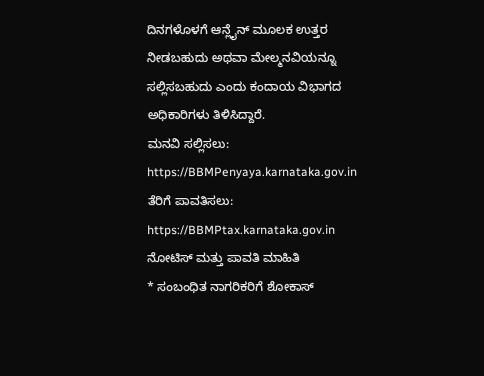ದಿನಗಳೊಳಗೆ ಆನ್ಲೈನ್ ಮೂಲಕ ಉತ್ತರ ನೀಡಬಹುದು ಅಥವಾ ಮೇಲ್ಮನವಿಯನ್ನೂ ಸಲ್ಲಿಸಬಹುದು ಎಂದು ಕಂದಾಯ ವಿಭಾಗದ ಅಧಿಕಾರಿಗಳು ತಿಳಿಸಿದ್ದಾರೆ.
ಮನವಿ ಸಲ್ಲಿಸಲು:
https://BBMPenyaya.karnataka.gov.in
ತೆರಿಗೆ ಪಾವತಿಸಲು:
https://BBMPtax.karnataka.gov.in
ನೋಟಿಸ್ ಮತ್ತು ಪಾವತಿ ಮಾಹಿತಿ
* ಸಂಬಂಧಿತ ನಾಗರಿಕರಿಗೆ ಶೋಕಾಸ್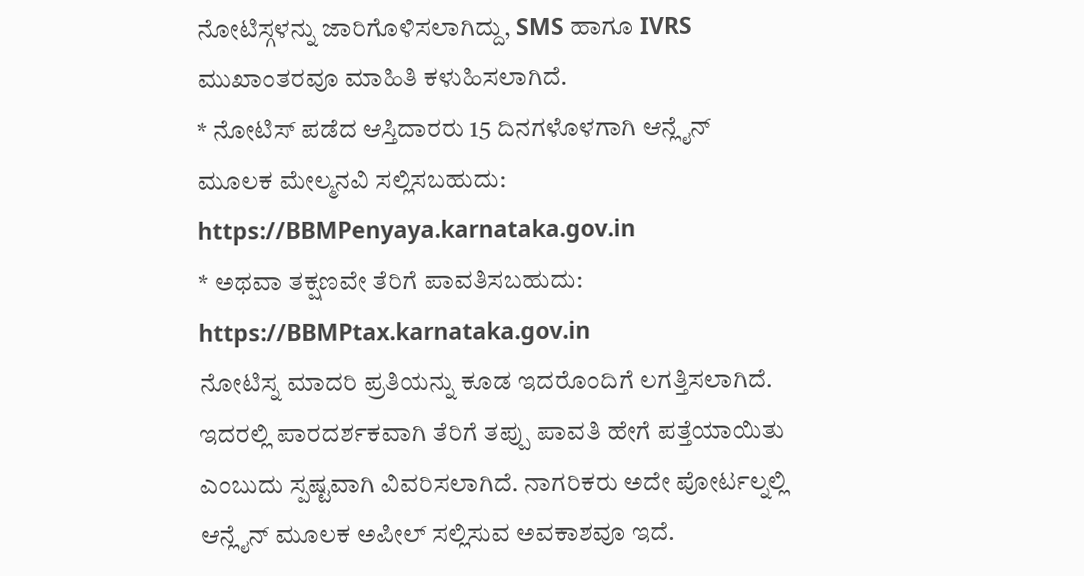ನೋಟಿಸ್ಗಳನ್ನು ಜಾರಿಗೊಳಿಸಲಾಗಿದ್ದು, SMS ಹಾಗೂ IVRS ಮುಖಾಂತರವೂ ಮಾಹಿತಿ ಕಳುಹಿಸಲಾಗಿದೆ.
* ನೋಟಿಸ್ ಪಡೆದ ಆಸ್ತಿದಾರರು 15 ದಿನಗಳೊಳಗಾಗಿ ಆನ್ಲೈನ್ ಮೂಲಕ ಮೇಲ್ಮನವಿ ಸಲ್ಲಿಸಬಹುದು: https://BBMPenyaya.karnataka.gov.in
* ಅಥವಾ ತಕ್ಷಣವೇ ತೆರಿಗೆ ಪಾವತಿಸಬಹುದು: https://BBMPtax.karnataka.gov.in
ನೋಟಿಸ್ನ ಮಾದರಿ ಪ್ರತಿಯನ್ನು ಕೂಡ ಇದರೊಂದಿಗೆ ಲಗತ್ತಿಸಲಾಗಿದೆ. ಇದರಲ್ಲಿ ಪಾರದರ್ಶಕವಾಗಿ ತೆರಿಗೆ ತಪ್ಪು ಪಾವತಿ ಹೇಗೆ ಪತ್ತೆಯಾಯಿತು ಎಂಬುದು ಸ್ಪಷ್ಟವಾಗಿ ವಿವರಿಸಲಾಗಿದೆ. ನಾಗರಿಕರು ಅದೇ ಪೋರ್ಟಲ್ನಲ್ಲಿ ಆನ್ಲೈನ್ ಮೂಲಕ ಅಪೀಲ್ ಸಲ್ಲಿಸುವ ಅವಕಾಶವೂ ಇದೆ.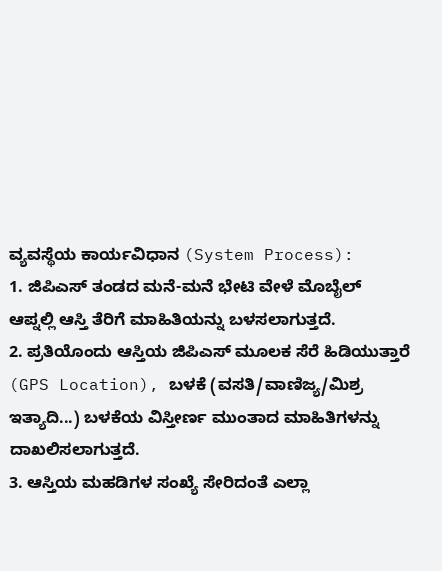ವ್ಯವಸ್ಥೆಯ ಕಾರ್ಯವಿಧಾನ (System Process):
1. ಜಿಪಿಎಸ್ ತಂಡದ ಮನೆ-ಮನೆ ಭೇಟಿ ವೇಳೆ ಮೊಬೈಲ್ ಆಪ್ನಲ್ಲಿ ಆಸ್ತಿ ತೆರಿಗೆ ಮಾಹಿತಿಯನ್ನು ಬಳಸಲಾಗುತ್ತದೆ.
2. ಪ್ರತಿಯೊಂದು ಆಸ್ತಿಯ ಜಿಪಿಎಸ್ ಮೂಲಕ ಸೆರೆ ಹಿಡಿಯುತ್ತಾರೆ (GPS Location), ಬಳಕೆ (ವಸತಿ/ವಾಣಿಜ್ಯ/ಮಿಶ್ರ ಇತ್ಯಾದಿ...) ಬಳಕೆಯ ವಿಸ್ತೀರ್ಣ ಮುಂತಾದ ಮಾಹಿತಿಗಳನ್ನು ದಾಖಲಿಸಲಾಗುತ್ತದೆ.
3. ಆಸ್ತಿಯ ಮಹಡಿಗಳ ಸಂಖ್ಯೆ ಸೇರಿದಂತೆ ಎಲ್ಲಾ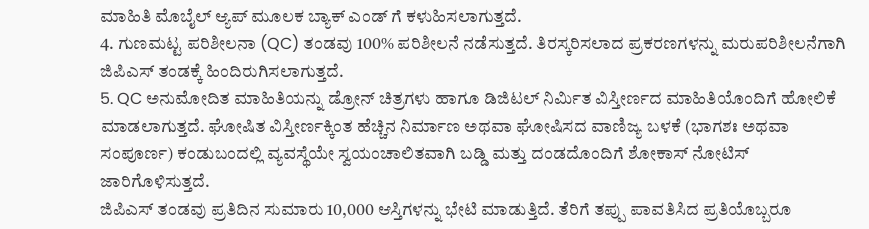ಮಾಹಿತಿ ಮೊಬೈಲ್ ಆ್ಯಪ್ ಮೂಲಕ ಬ್ಯಾಕ್ ಎಂಡ್ ಗೆ ಕಳುಹಿಸಲಾಗುತ್ತದೆ.
4. ಗುಣಮಟ್ಟ ಪರಿಶೀಲನಾ (QC) ತಂಡವು 100% ಪರಿಶೀಲನೆ ನಡೆಸುತ್ತದೆ. ತಿರಸ್ಕರಿಸಲಾದ ಪ್ರಕರಣಗಳನ್ನು ಮರುಪರಿಶೀಲನೆಗಾಗಿ ಜಿಪಿಎಸ್ ತಂಡಕ್ಕೆ ಹಿಂದಿರುಗಿಸಲಾಗುತ್ತದೆ.
5. QC ಅನುಮೋದಿತ ಮಾಹಿತಿಯನ್ನು ಡ್ರೋನ್ ಚಿತ್ರಗಳು ಹಾಗೂ ಡಿಜಿಟಲ್ ನಿರ್ಮಿತ ವಿಸ್ತೀರ್ಣದ ಮಾಹಿತಿಯೊಂದಿಗೆ ಹೋಲಿಕೆ ಮಾಡಲಾಗುತ್ತದೆ. ಘೋಷಿತ ವಿಸ್ತೀರ್ಣಕ್ಕಿಂತ ಹೆಚ್ಚಿನ ನಿರ್ಮಾಣ ಅಥವಾ ಘೋಷಿಸದ ವಾಣಿಜ್ಯ ಬಳಕೆ (ಭಾಗಶಃ ಅಥವಾ ಸಂಪೂರ್ಣ) ಕಂಡುಬಂದಲ್ಲಿ ವ್ಯವಸ್ಥೆಯೇ ಸ್ವಯಂಚಾಲಿತವಾಗಿ ಬಡ್ಡಿ ಮತ್ತು ದಂಡದೊಂದಿಗೆ ಶೋಕಾಸ್ ನೋಟಿಸ್ ಜಾರಿಗೊಳಿಸುತ್ತದೆ.
ಜಿಪಿಎಸ್ ತಂಡವು ಪ್ರತಿದಿನ ಸುಮಾರು 10,000 ಆಸ್ತಿಗಳನ್ನು ಭೇಟಿ ಮಾಡುತ್ತಿದೆ. ತೆರಿಗೆ ತಪ್ಪು ಪಾವತಿಸಿದ ಪ್ರತಿಯೊಬ್ಬರೂ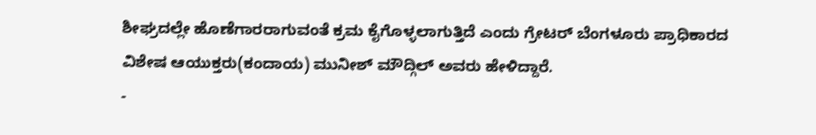ಶೀಘ್ರದಲ್ಲೇ ಹೊಣೆಗಾರರಾಗುವಂತೆ ಕ್ರಮ ಕೈಗೊಳ್ಳಲಾಗುತ್ತಿದೆ ಎಂದು ಗ್ರೇಟರ್ ಬೆಂಗಳೂರು ಪ್ರಾಧಿಕಾರದ ವಿಶೇಷ ಆಯುಕ್ತರು(ಕಂದಾಯ) ಮುನೀಶ್ ಮೌದ್ಗಿಲ್ ಅವರು ಹೇಳಿದ್ದಾರೆ.
-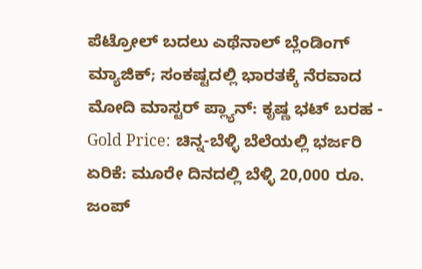ಪೆಟ್ರೋಲ್ ಬದಲು ಎಥೆನಾಲ್ ಬ್ಲೆಂಡಿಂಗ್ ಮ್ಯಾಜಿಕ್; ಸಂಕಷ್ಟದಲ್ಲಿ ಭಾರತಕ್ಕೆ ನೆರವಾದ ಮೋದಿ ಮಾಸ್ಟರ್ ಪ್ಲ್ಯಾನ್: ಕೃಷ್ಣ ಭಟ್ ಬರಹ -
Gold Price: ಚಿನ್ನ-ಬೆಳ್ಳಿ ಬೆಲೆಯಲ್ಲಿ ಭರ್ಜರಿ ಏರಿಕೆ: ಮೂರೇ ದಿನದಲ್ಲಿ ಬೆಳ್ಳಿ 20,000 ರೂ. ಜಂಪ್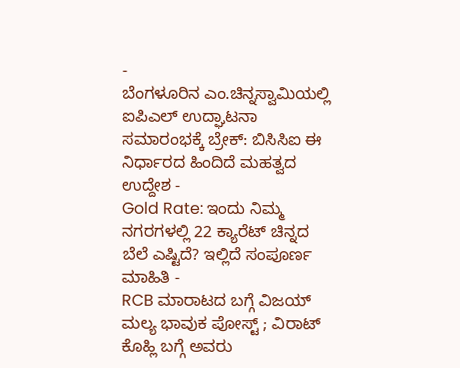-
ಬೆಂಗಳೂರಿನ ಎಂ.ಚಿನ್ನಸ್ವಾಮಿಯಲ್ಲಿ ಐಪಿಎಲ್ ಉದ್ಘಾಟನಾ ಸಮಾರಂಭಕ್ಕೆ ಬ್ರೇಕ್: ಬಿಸಿಸಿಐ ಈ ನಿರ್ಧಾರದ ಹಿಂದಿದೆ ಮಹತ್ವದ ಉದ್ದೇಶ -
Gold Rate: ಇಂದು ನಿಮ್ಮ ನಗರಗಳಲ್ಲಿ 22 ಕ್ಯಾರೆಟ್ ಚಿನ್ನದ ಬೆಲೆ ಎಷ್ಟಿದೆ? ಇಲ್ಲಿದೆ ಸಂಪೂರ್ಣ ಮಾಹಿತಿ -
RCB ಮಾರಾಟದ ಬಗ್ಗೆ ವಿಜಯ್ ಮಲ್ಯ ಭಾವುಕ ಪೋಸ್ಟ್ ; ವಿರಾಟ್ ಕೊಹ್ಲಿ ಬಗ್ಗೆ ಅವರು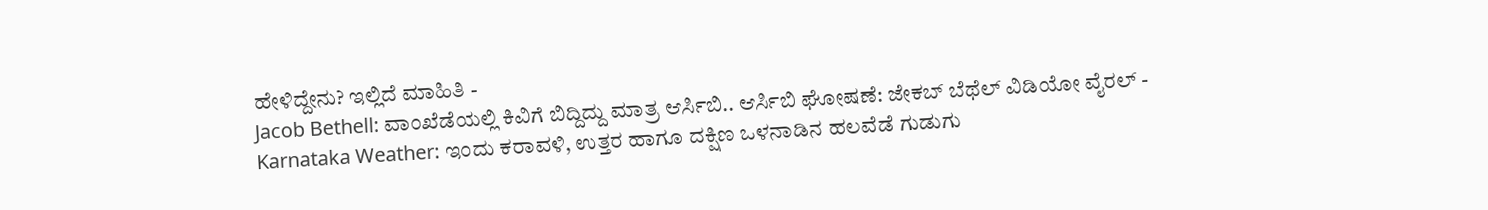ಹೇಳಿದ್ದೇನು? ಇಲ್ಲಿದೆ ಮಾಹಿತಿ -
Jacob Bethell: ವಾಂಖೆಡೆಯಲ್ಲಿ ಕಿವಿಗೆ ಬಿದ್ದಿದ್ದು ಮಾತ್ರ ಆರ್ಸಿಬಿ.. ಆರ್ಸಿಬಿ ಘೋಷಣೆ: ಜೇಕಬ್ ಬೆಥೆಲ್ ವಿಡಿಯೋ ವೈರಲ್ -
Karnataka Weather: ಇಂದು ಕರಾವಳಿ, ಉತ್ತರ ಹಾಗೂ ದಕ್ಷಿಣ ಒಳನಾಡಿನ ಹಲವೆಡೆ ಗುಡುಗು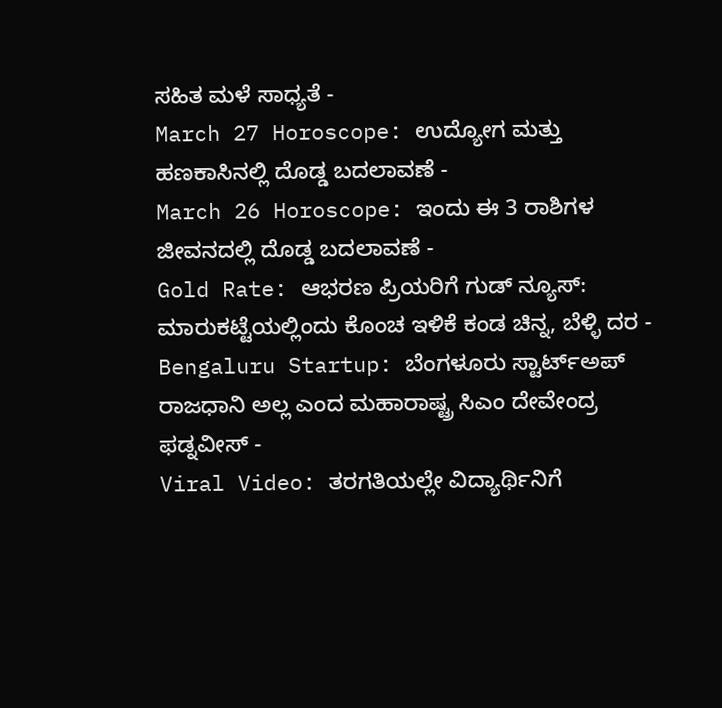ಸಹಿತ ಮಳೆ ಸಾಧ್ಯತೆ -
March 27 Horoscope: ಉದ್ಯೋಗ ಮತ್ತು ಹಣಕಾಸಿನಲ್ಲಿ ದೊಡ್ಡ ಬದಲಾವಣೆ -
March 26 Horoscope: ಇಂದು ಈ 3 ರಾಶಿಗಳ ಜೀವನದಲ್ಲಿ ದೊಡ್ಡ ಬದಲಾವಣೆ -
Gold Rate: ಆಭರಣ ಪ್ರಿಯರಿಗೆ ಗುಡ್ ನ್ಯೂಸ್: ಮಾರುಕಟ್ಟೆಯಲ್ಲಿಂದು ಕೊಂಚ ಇಳಿಕೆ ಕಂಡ ಚಿನ್ನ, ಬೆಳ್ಳಿ ದರ -
Bengaluru Startup: ಬೆಂಗಳೂರು ಸ್ಟಾರ್ಟ್ಅಪ್ ರಾಜಧಾನಿ ಅಲ್ಲ ಎಂದ ಮಹಾರಾಷ್ಟ್ರ ಸಿಎಂ ದೇವೇಂದ್ರ ಫಡ್ನವೀಸ್ -
Viral Video: ತರಗತಿಯಲ್ಲೇ ವಿದ್ಯಾರ್ಥಿನಿಗೆ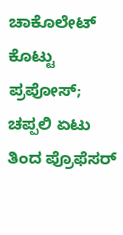ಚಾಕೊಲೇಟ್ ಕೊಟ್ಟು ಪ್ರಪೋಸ್; ಚಪ್ಪಲಿ ಏಟು ತಿಂದ ಪ್ರೊಫೆಸರ್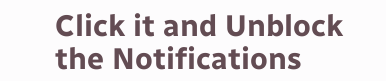Click it and Unblock the Notifications